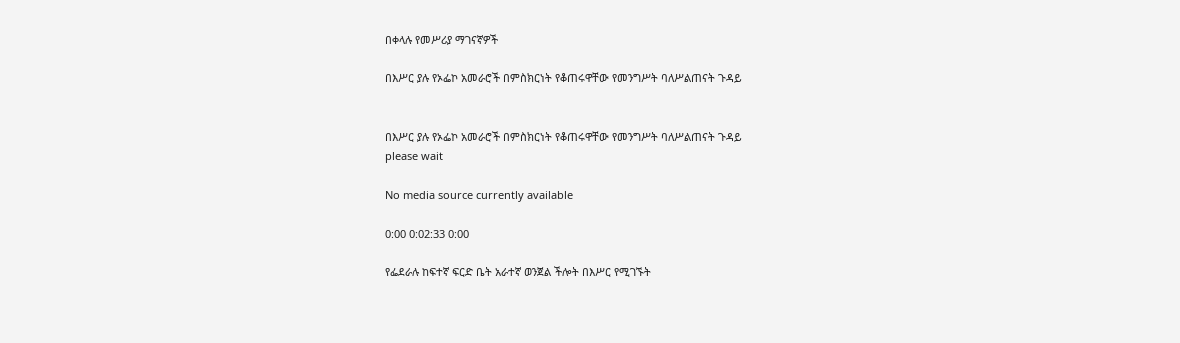በቀላሉ የመሥሪያ ማገናኛዎች

በእሥር ያሉ የኦፌኮ አመራሮች በምስክርነት የቆጠሩዋቸው የመንግሥት ባለሥልጠናት ጉዳይ


በእሥር ያሉ የኦፌኮ አመራሮች በምስክርነት የቆጠሩዋቸው የመንግሥት ባለሥልጠናት ጉዳይ
please wait

No media source currently available

0:00 0:02:33 0:00

የፌደራሉ ከፍተኛ ፍርድ ቤት አራተኛ ወንጀል ችሎት በእሥር የሚገኙት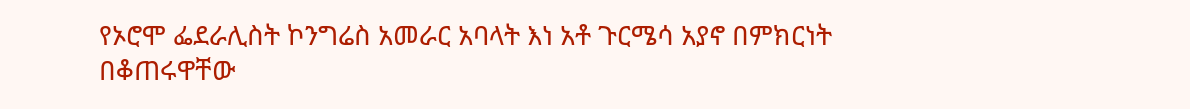የኦሮሞ ፌደራሊስት ኮንግሬስ አመራር አባላት እነ አቶ ጉርሜሳ አያኖ በምክርነት በቆጠሩዋቸው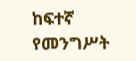ከፍተኛ የመንግሥት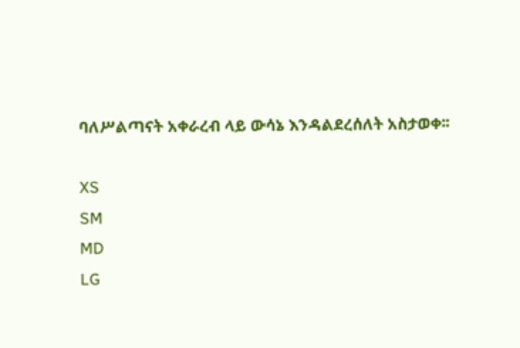ባለሥልጣናት አቀራረብ ላይ ውሳኔ እንዳልደረሰለት አስታወቀ፡፡

XS
SM
MD
LG